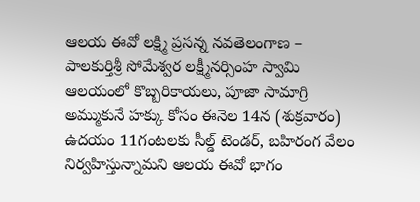ఆలయ ఈవో లక్ష్మి ప్రసన్న నవతెలంగాణ – పాలకుర్తిశ్రీ సోమేశ్వర లక్ష్మీనర్సింహ స్వామి ఆలయంలో కొబ్బరికాయలు, పూజా సామాగ్రి అమ్ముకునే హక్కు కోసం ఈనెల 14న (శుక్రవారం) ఉదయం 11గంటలకు సీల్డ్ టెండర్, బహిరంగ వేలం నిర్వహిస్తున్నామని ఆలయ ఈవో భాగం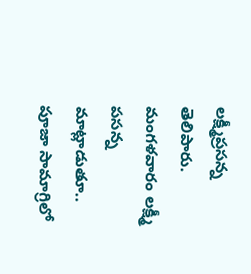లక్ష్మీప్రసన్న తెలిపారు. మంగళవారం లక్ష్మీ పసన్న మాట్లాడుతూ.. పూజా సామాగ్రిలో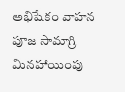అభిషేకం వాహన పూజ సామాగ్రి మినహాయింపు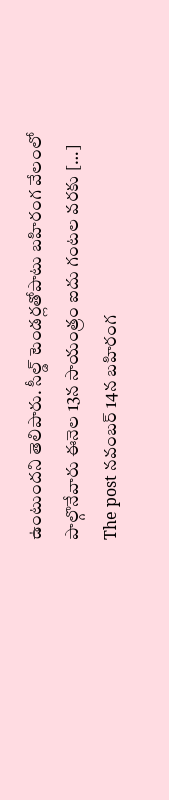ఉంటుందని తెలిపారు. సీల్డ్ టెండర్లతోపాటు బహిరంగ వేలంలో పాల్గొనేవారు ఈనెల 13న సాయంత్రం ఐదు గంటల వరకు […]
The post నవంబర్ 14న బహిరంగ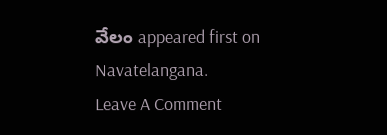వేలం appeared first on Navatelangana.
Leave A Comment